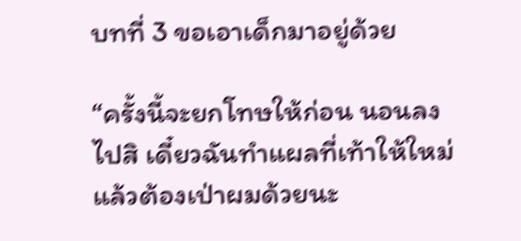บทที่ 3 ขอเอาเด็กมาอยู่ด้วย

“ครั้งนี้จะยกโทษให้ก่อน นอนลงไปสิ เดี๋ยวฉันทำแผลที่เท้าให้ใหม่ แล้วต้องเป่าผมด้วยนะ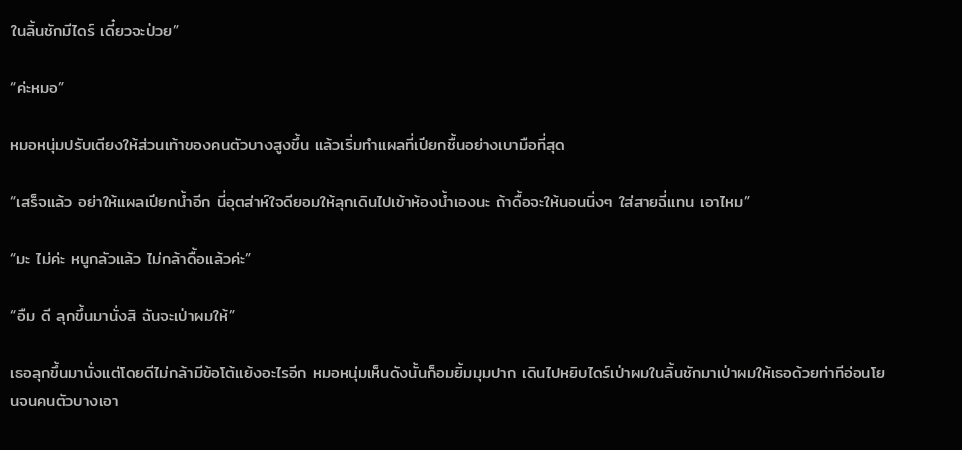ในลิ้นชักมีไดร์ เดี๋ยวจะป่วย”

“ค่ะหมอ”

หมอหนุ่มปรับเตียงให้ส่วนเท้าของคนตัวบางสูงขึ้น แล้วเริ่มทำแผลที่เปียกชื้นอย่างเบามือที่สุด

“เสร็จแล้ว อย่าให้แผลเปียกน้ำอีก นี่อุตส่าห์ใจดียอมให้ลุกเดินไปเข้าห้องน้ำเองนะ ถ้าดื้อจะให้นอนนิ่งๆ ใส่สายฉี่แทน เอาไหม”

“มะ ไม่ค่ะ หนูกลัวแล้ว ไม่กล้าดื้อแล้วค่ะ”

“อืม ดี ลุกขึ้นมานั่งสิ ฉันจะเป่าผมให้”

เธอลุกขึ้นมานั่งแต่โดยดีไม่กล้ามีข้อโต้แย้งอะไรอีก หมอหนุ่มเห็นดังนั้นก็อมยิ้มมุมปาก เดินไปหยิบไดร์เป่าผมในลิ้นชักมาเป่าผมให้เธอด้วยท่าทีอ่อนโยนจนคนตัวบางเอา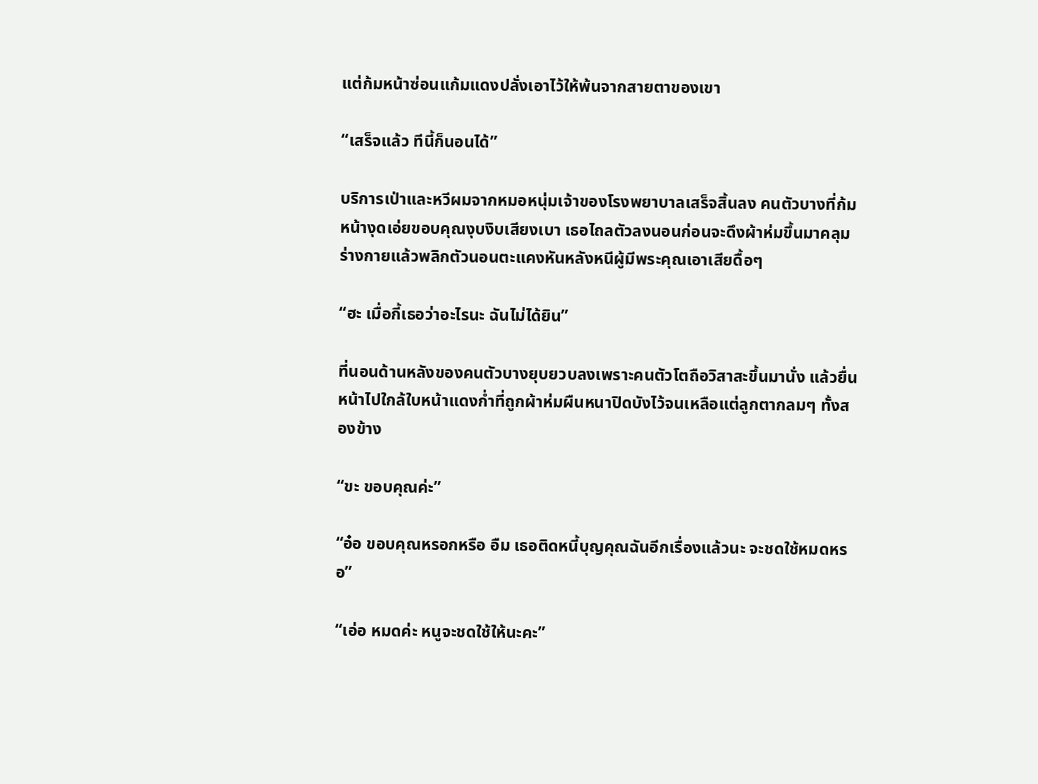แต่ก้มหน้าซ่อนแก้มแดงปลั่งเอาไว้ให้พ้นจากสายตาของเขา

“เสร็จแล้ว ทีนี้ก็นอนได้”

บริการเป่าและหวีผมจากหมอหนุ่มเจ้าของโรงพยาบาลเสร็จสิ้นลง คนตัวบางที่ก้มหน้างุดเอ่ยขอบคุณงุบงิบเสียงเบา เธอไถลตัวลงนอนก่อนจะดึงผ้าห่มขึ้นมาคลุมร่างกายแล้วพลิกตัวนอนตะแคงหันหลังหนีผู้มีพระคุณเอาเสียดื้อๆ

“ฮะ เมื่อกี้เธอว่าอะไรนะ ฉันไม่ได้ยิน”

ที่นอนด้านหลังของคนตัวบางยุบยวบลงเพราะคนตัวโตถือวิสาสะขึ้นมานั่ง แล้วยื่นหน้าไปใกล้ใบหน้าแดงก่ำที่ถูกผ้าห่มผืนหนาปิดบังไว้จนเหลือแต่ลูกตากลมๆ ทั้งสองข้าง

“ขะ ขอบคุณค่ะ”

“อ๋อ ขอบคุณหรอกหรือ อืม เธอติดหนี้บุญคุณฉันอีกเรื่องแล้วนะ จะชดใช้หมดหรอ”

“เอ่อ หมดค่ะ หนูจะชดใช้ให้นะคะ”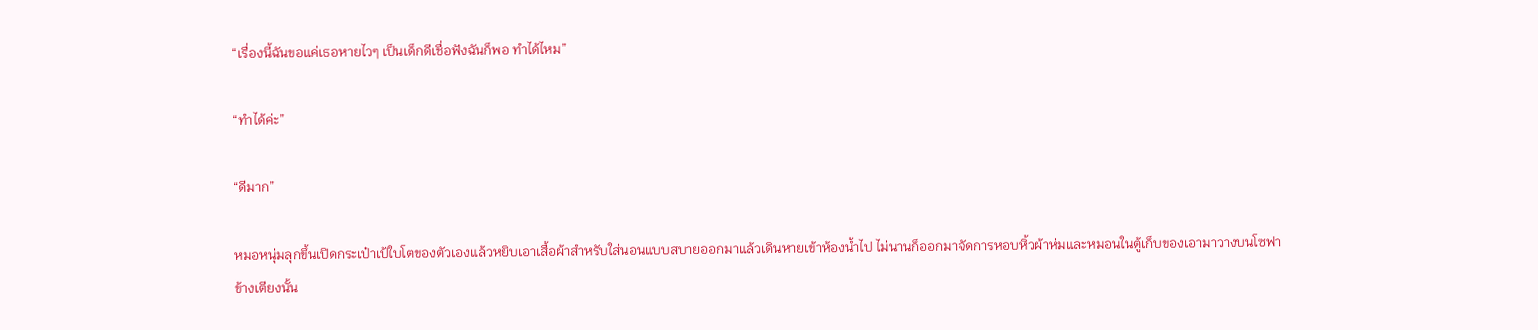“เรื่องนี้ฉันขอแค่เธอหายไวๆ เป็นเด็กดีเชื่อฟังฉันก็พอ ทำได้ไหม”

“ทำได้ค่ะ”

“ดีมาก”

หมอหนุ่มลุกขึ้นเปิดกระเป๋าเป้ใบโตของตัวเองแล้วหยิบเอาเสื้อผ้าสำหรับใส่นอนแบบสบายออกมาแล้วเดินหายเข้าห้องน้ำไป ไม่นานก็ออกมาจัดการหอบหิ้วผ้าห่มและหมอนในตู้เก็บของเอามาวางบนโซฟาข้างเตียงนั้น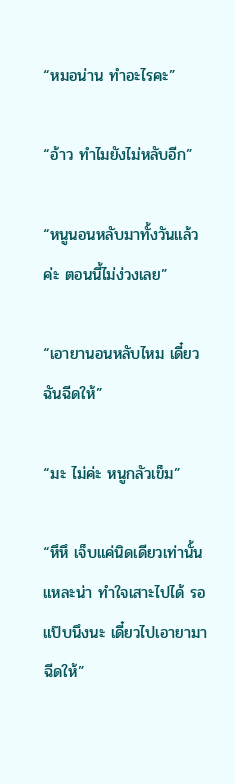“หมอน่าน ทำอะไรคะ”

“อ้าว ทำไมยังไม่หลับอีก”

“หนูนอนหลับมาทั้งวันแล้วค่ะ ตอนนี้ไม่ง่วงเลย”

“เอายานอนหลับไหม เดี๋ยวฉันฉีดให้”

“มะ ไม่ค่ะ หนูกลัวเข็ม”

“หึหึ เจ็บแค่นิดเดียวเท่านั้นแหละน่า ทำใจเสาะไปได้ รอแป๊บนึงนะ เดี๋ยวไปเอายามาฉีดให้”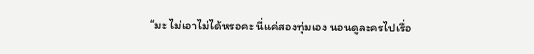“มะ ไม่เอาไม่ได้หรอคะ นี่แค่สองทุ่มเอง นอนดูละครไปเรื่อ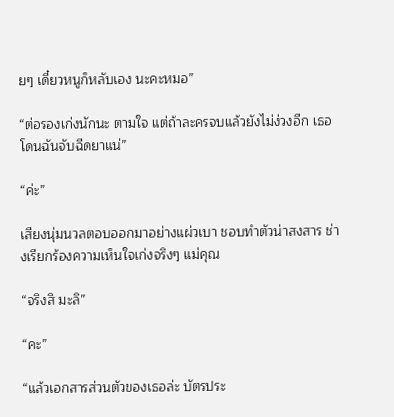ยๆ เดี๋ยวหนูก็หลับเอง นะคะหมอ”

“ต่อรองเก่งนักนะ ตามใจ แต่ถ้าละครจบแล้วยังไม่ง่วงอีก เธอโดนฉันจับฉีดยาแน่”

“ค่ะ”

เสียงนุ่มนวลตอบออกมาอย่างแผ่วเบา ชอบทำตัวน่าสงสาร ช่างเรียกร้องความเห็นใจเก่งจริงๆ แม่คุณ

“จริงสิ มะลิ”

“คะ”

“แล้วเอกสารส่วนตัวของเธอล่ะ บัตรประ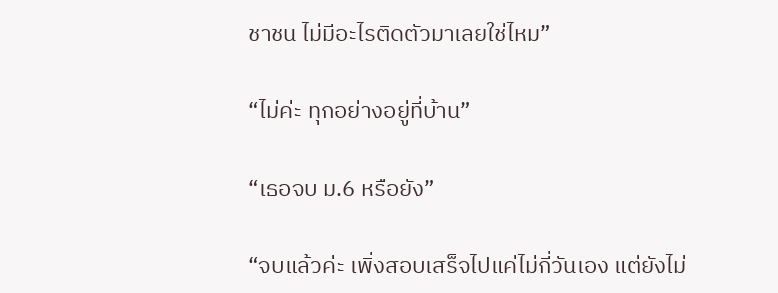ชาชน ไม่มีอะไรติดตัวมาเลยใช่ไหม”

“ไม่ค่ะ ทุกอย่างอยู่ที่บ้าน”

“เธอจบ ม.6 หรือยัง”

“จบแล้วค่ะ เพิ่งสอบเสร็จไปแค่ไม่กี่วันเอง แต่ยังไม่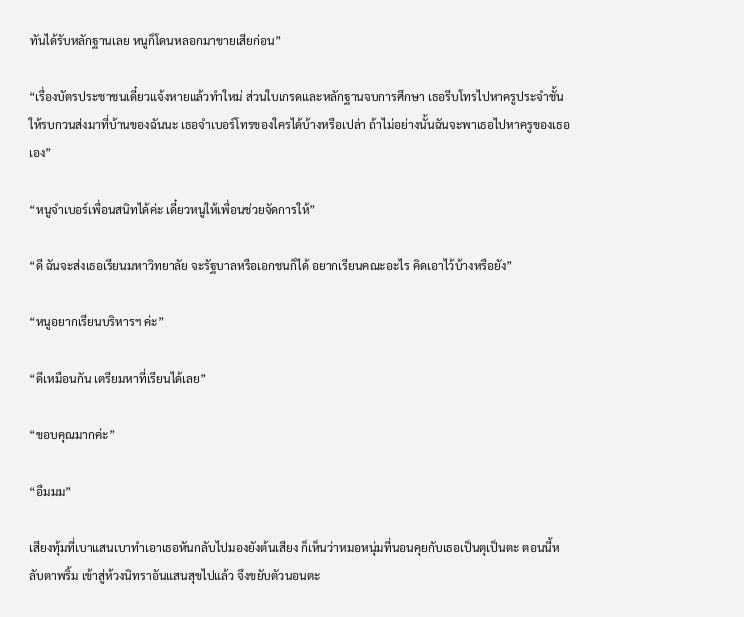ทันได้รับหลักฐานเลย หนูก็โดนหลอกมาขายเสียก่อน”

“เรื่องบัตรประชาชนเดี๋ยวแจ้งหายแล้วทำใหม่ ส่วนใบเกรดและหลักฐานจบการศึกษา เธอรีบโทรไปหาครูประจำชั้น ให้รบกวนส่งมาที่บ้านของฉันนะ เธอจำเบอร์โทรของใครได้บ้างหรือเปล่า ถ้าไม่อย่างนั้นฉันจะพาเธอไปหาครูของเธอเอง”

“หนูจำเบอร์เพื่อนสนิทได้ค่ะ เดี๋ยวหนูให้เพื่อนช่วยจัดการให้”

“ดี ฉันจะส่งเธอเรียนมหาวิทยาลัย จะรัฐบาลหรือเอกชนก็ได้ อยากเรียนคณะอะไร คิดเอาไว้บ้างหรือยัง”

“หนูอยากเรียนบริหารฯ ค่ะ”

“ดีเหมือนกัน เตรียมหาที่เรียนได้เลย”

“ขอบคุณมากค่ะ”

“อืมมม”

เสียงทุ้มที่เบาแสนเบาทำเอาเธอหันกลับไปมองยังต้นเสียง ก็เห็นว่าหมอหนุ่มที่นอนคุยกับเธอเป็นตุเป็นตะ ตอนนี้หลับตาพริ้ม เข้าสู่ห้วงนิทราอันแสนสุขไปแล้ว จึงขยับตัวนอนตะ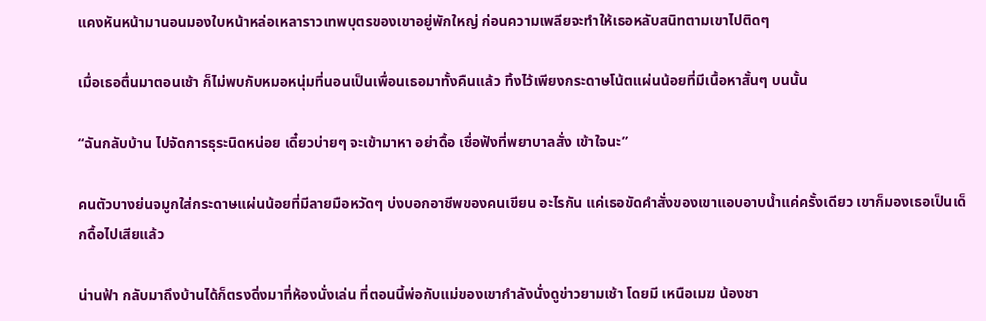แคงหันหน้ามานอนมองใบหน้าหล่อเหลาราวเทพบุตรของเขาอยู่พักใหญ่ ก่อนความเพลียจะทำให้เธอหลับสนิทตามเขาไปติดๆ

เมื่อเธอตื่นมาตอนเช้า ก็ไม่พบกับหมอหนุ่มที่นอนเป็นเพื่อนเธอมาทั้งคืนแล้ว ทิ้งไว้เพียงกระดาษโน้ตแผ่นน้อยที่มีเนื้อหาสั้นๆ บนนั้น

“ฉันกลับบ้าน ไปจัดการธุระนิดหน่อย เดี๋ยวบ่ายๆ จะเข้ามาหา อย่าดื้อ เชื่อฟังที่พยาบาลสั่ง เข้าใจนะ”

คนตัวบางย่นจมูกใส่กระดาษแผ่นน้อยที่มีลายมือหวัดๆ บ่งบอกอาชีพของคนเขียน อะไรกัน แค่เธอขัดคำสั่งของเขาแอบอาบน้ำแค่ครั้งเดียว เขาก็มองเธอเป็นเด็กดื้อไปเสียแล้ว

น่านฟ้า กลับมาถึงบ้านได้ก็ตรงดิ่งมาที่ห้องนั่งเล่น ที่ตอนนี้พ่อกับแม่ของเขากำลังนั่งดูข่าวยามเช้า โดยมี เหนือเมฆ น้องชา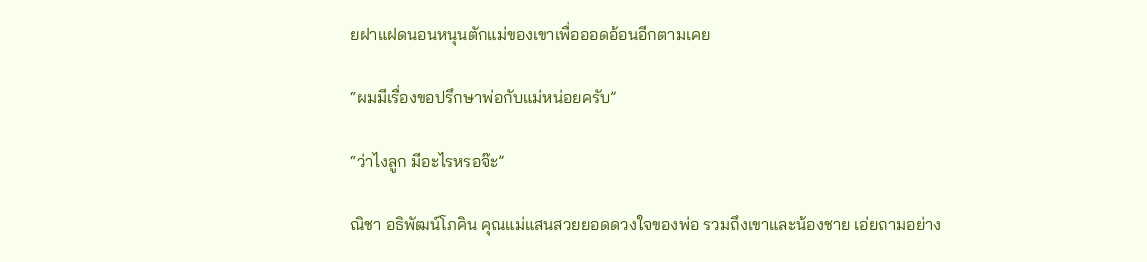ยฝาแฝดนอนหนุนตักแม่ของเขาเพื่อออดอ้อนอีกตามเคย

“ผมมีเรื่องขอปรึกษาพ่อกับแม่หน่อยครับ”

“ว่าไงลูก มีอะไรหรอจ๊ะ”

ณิชา อธิพัฒน์โภคิน คุณแม่แสนสวยยอดดวงใจของพ่อ รวมถึงเขาและน้องชาย เอ่ยถามอย่าง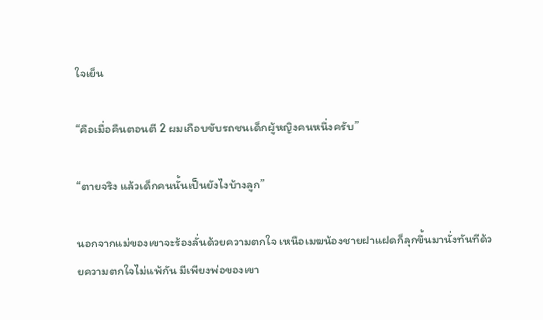ใจเย็น

“คือเมื่อคืนตอนตี 2 ผมเกือบขับรถชนเด็กผู้หญิงคนหนึ่งครับ”

“ตายจริง แล้วเด็กคนนั้นเป็นยังไงบ้างลูก”

นอกจากแม่ของเขาจะร้องลั่นด้วยความตกใจ เหนือเมฆน้องชายฝาแฝดก็ลุกขึ้นมานั่งทันทีด้วยความตกใจไม่แพ้กัน มีเพียงพ่อของเขา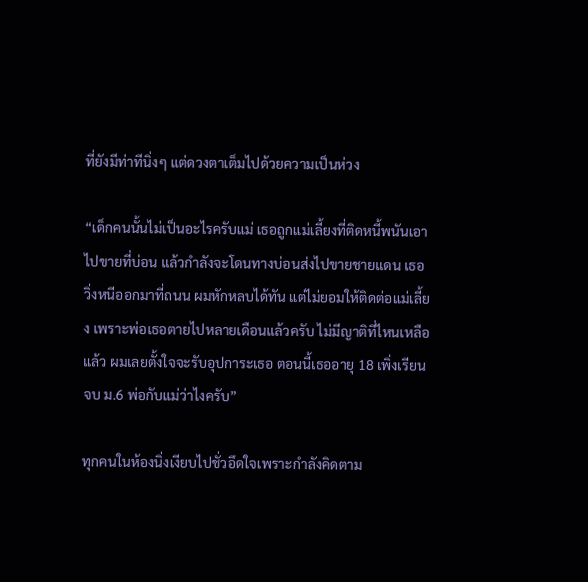ที่ยังมีท่าทีนิ่งๆ แต่ดวงตาเต็มไปด้วยความเป็นห่วง

“เด็กคนนั้นไม่เป็นอะไรครับแม่ เธอถูกแม่เลี้ยงที่ติดหนี้พนันเอาไปขายที่บ่อน แล้วกำลังจะโดนทางบ่อนส่งไปขายชายแดน เธอวิ่งหนีออกมาที่ถนน ผมหักหลบได้ทัน แต่ไม่ยอมให้ติดต่อแม่เลี้ยง เพราะพ่อเธอตายไปหลายเดือนแล้วครับ ไม่มีญาติที่ไหนเหลือแล้ว ผมเลยตั้งใจจะรับอุปการะเธอ ตอนนี้เธออายุ 18 เพิ่งเรียนจบ ม.6 พ่อกับแม่ว่าไงครับ”

ทุกคนในห้องนิ่งเงียบไปชั่วอึดใจเพราะกำลังคิดตาม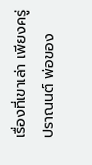เรื่องที่เขาเล่า เพียงครู่ ปราณนต์ พ่อของ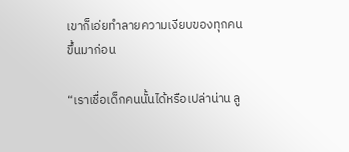เขาก็เอ่ยทำลายความเงียบของทุกคนขึ้นมาก่อน

“เราเชื่อเด็กคนนั้นได้หรือเปล่าน่าน ลู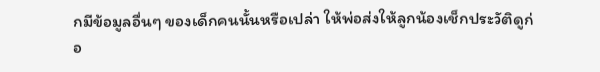กมีข้อมูลอื่นๆ ของเด็กคนนั้นหรือเปล่า ให้พ่อส่งให้ลูกน้องเช็กประวัติดูก่อ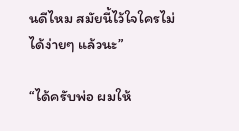นดีไหม สมัยนี้ไว้ใจใครไม่ได้ง่ายๆ แล้วนะ”

“ได้ครับพ่อ ผมให้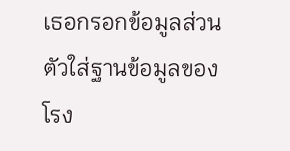เธอกรอกข้อมูลส่วนตัวใส่ฐานข้อมูลของโรง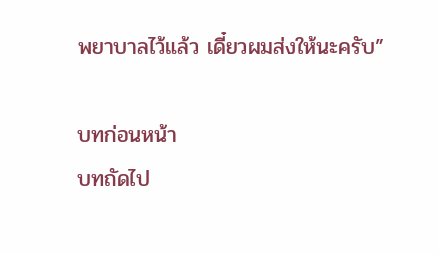พยาบาลไว้แล้ว เดี๋ยวผมส่งให้นะครับ”

บทก่อนหน้า
บทถัดไป